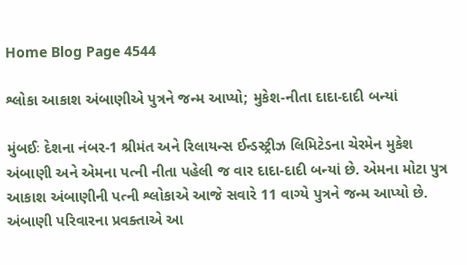Home Blog Page 4544

શ્લોકા આકાશ અંબાણીએ પુત્રને જન્મ આપ્યો; મુકેશ-નીતા દાદા-દાદી બન્યાં

મુંબઈઃ દેશના નંબર-1 શ્રીમંત અને રિલાયન્સ ઈન્ડસ્ટ્રીઝ લિમિટેડના ચેરમેન મુકેશ અંબાણી અને એમના પત્ની નીતા પહેલી જ વાર દાદા-દાદી બન્યાં છે. એમના મોટા પુત્ર આકાશ અંબાણીની પત્ની શ્લોકાએ આજે સવારે 11 વાગ્યે પુત્રને જન્મ આપ્યો છે. અંબાણી પરિવારના પ્રવક્તાએ આ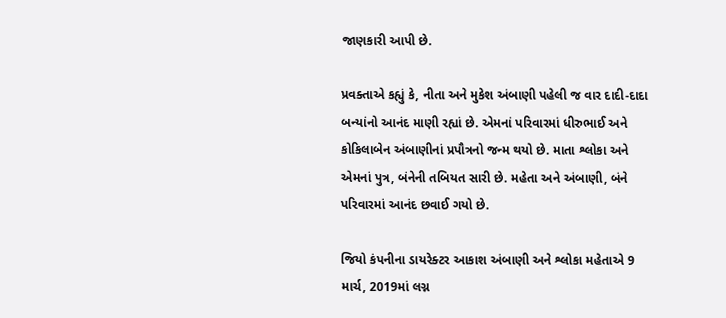જાણકારી આપી છે.

પ્રવક્તાએ કહ્યું કે, નીતા અને મુકેશ અંબાણી પહેલી જ વાર દાદી-દાદા બન્યાંનો આનંદ માણી રહ્યાં છે. એમનાં પરિવારમાં ધીરુભાઈ અને કોકિલાબેન અંબાણીનાં પ્રપૌત્રનો જન્મ થયો છે. માતા શ્લોકા અને એમનાં પુત્ર, બંનેની તબિયત સારી છે. મહેતા અને અંબાણી, બંને પરિવારમાં આનંદ છવાઈ ગયો છે.

જિયો કંપનીના ડાયરેક્ટર આકાશ અંબાણી અને શ્લોકા મહેતાએ 9 માર્ચ, 2019માં લગ્ન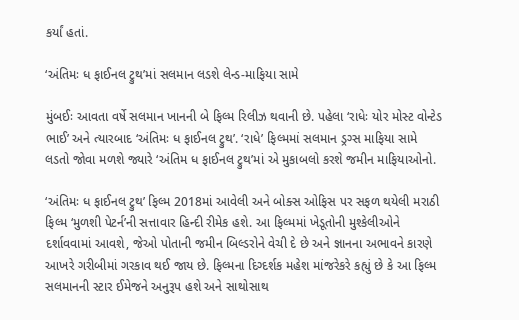કર્યાં હતાં.

‘અંતિમઃ ધ ફાઈનલ ટ્રુથ’માં સલમાન લડશે લેન્ડ-માફિયા સામે

મુંબઈઃ આવતા વર્ષે સલમાન ખાનની બે ફિલ્મ રિલીઝ થવાની છે. પહેલા ‘રાધેઃ યોર મોસ્ટ વોન્ટેડ ભાઈ’ અને ત્યારબાદ ‘અંતિમઃ ધ ફાઈનલ ટ્રુથ’. ‘રાધે’ ફિલ્મમાં સલમાન ડ્રગ્સ માફિયા સામે લડતો જોવા મળશે જ્યારે ‘અંતિમ ધ ફાઈનલ ટ્રુથ’માં એ મુકાબલો કરશે જમીન માફિયાઓનો.

‘અંતિમઃ ધ ફાઈનલ ટ્રુથ’ ફિલ્મ 2018માં આવેલી અને બોક્સ ઓફિસ પર સફળ થયેલી મરાઠી ફિલ્મ ‘મુળશી પેટર્ન’ની સત્તાવાર હિન્દી રીમેક હશે. આ ફિલ્મમાં ખેડૂતોની મુશ્કેલીઓને દર્શાવવામાં આવશે, જેઓ પોતાની જમીન બિલ્ડરોને વેચી દે છે અને જ્ઞાનના અભાવને કારણે આખરે ગરીબીમાં ગરકાવ થઈ જાય છે. ફિલ્મના દિગ્દર્શક મહેશ માંજરેકરે કહ્યું છે કે આ ફિલ્મ સલમાનની સ્ટાર ઈમેજને અનુરૂપ હશે અને સાથોસાથ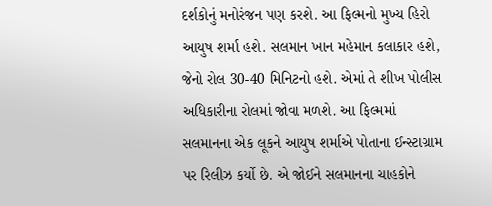દર્શકોનું મનોરંજન પણ કરશે. આ ફિલ્મનો મુખ્ય હિરો આયુષ શર્મા હશે. સલમાન ખાન મહેમાન કલાકાર હશે, જેનો રોલ 30-40 મિનિટનો હશે. એમાં તે શીખ પોલીસ અધિકારીના રોલમાં જોવા મળશે. આ ફિલ્મમાં સલમાનના એક લૂકને આયુષ શર્માએ પોતાના ઈન્સ્ટાગ્રામ પર રિલીઝ કર્યો છે. એ જોઈને સલમાનના ચાહકોને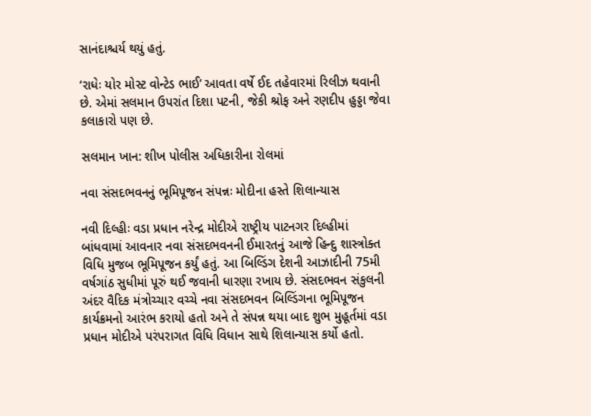સાનંદાશ્ચર્ય થયું હતું.

‘રાધેઃ યોર મોસ્ટ વોન્ટેડ ભાઈ’ આવતા વર્ષે ઈદ તહેવારમાં રિલીઝ થવાની છે. એમાં સલમાન ઉપરાંત દિશા પટની, જેકી શ્રોફ અને રણદીપ હુડ્ડા જેવા કલાકારો પણ છે.

સલમાન ખાન: શીખ પોલીસ અધિકારીના રોલમાં

નવા સંસદભવનનું ભૂમિપૂજન સંપન્નઃ મોદીના હસ્તે શિલાન્યાસ

નવી દિલ્હીઃ વડા પ્રધાન નરેન્દ્ર મોદીએ રાષ્ટ્રીય પાટનગર દિલ્હીમાં બાંધવામાં આવનાર નવા સંસદભવનની ઈમારતનું આજે હિન્દુ શાસ્ત્રોક્ત વિધિ મુજબ ભૂમિપૂજન કર્યું હતું. આ બિલ્ડિંગ દેશની આઝાદીની 75મી વર્ષગાંઠ સુધીમાં પૂરું થઈ જવાની ધારણા રખાય છે. સંસદભવન સંકુલની અંદર વૈદિક મંત્રોચ્ચાર વચ્ચે નવા સંસદભવન બિલ્ડિંગના ભૂમિપૂજન કાર્યક્રમનો આરંભ કરાયો હતો અને તે સંપન્ન થયા બાદ શુભ મુહૂર્તમાં વડા પ્રધાન મોદીએ પરંપરાગત વિધિ વિધાન સાથે શિલાન્યાસ કર્યો હતો.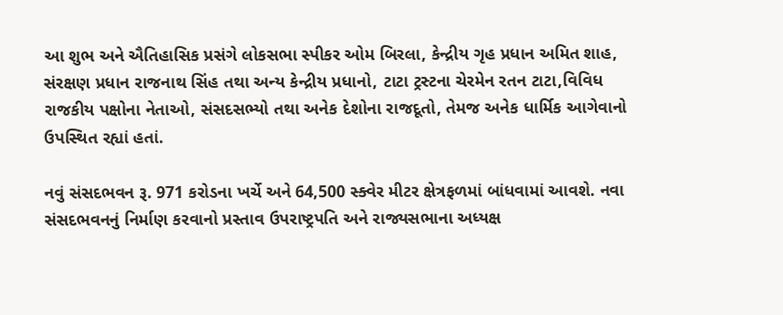આ શુભ અને ઐતિહાસિક પ્રસંગે લોકસભા સ્પીકર ઓમ બિરલા, કેન્દ્રીય ગૃહ પ્રધાન અમિત શાહ, સંરક્ષણ પ્રધાન રાજનાથ સિંહ તથા અન્ય કેન્દ્રીય પ્રધાનો, ટાટા ટ્રસ્ટના ચેરમેન રતન ટાટા,વિવિધ રાજકીય પક્ષોના નેતાઓ, સંસદસભ્યો તથા અનેક દેશોના રાજદૂતો, તેમજ અનેક ધાર્મિક આગેવાનો ઉપસ્થિત રહ્યાં હતાં.

નવું સંસદભવન રૂ. 971 કરોડના ખર્ચે અને 64,500 સ્ક્વેર મીટર ક્ષેત્રફળમાં બાંધવામાં આવશે. નવા સંસદભવનનું નિર્માણ કરવાનો પ્રસ્તાવ ઉપરાષ્ટ્રપતિ અને રાજ્યસભાના અધ્યક્ષ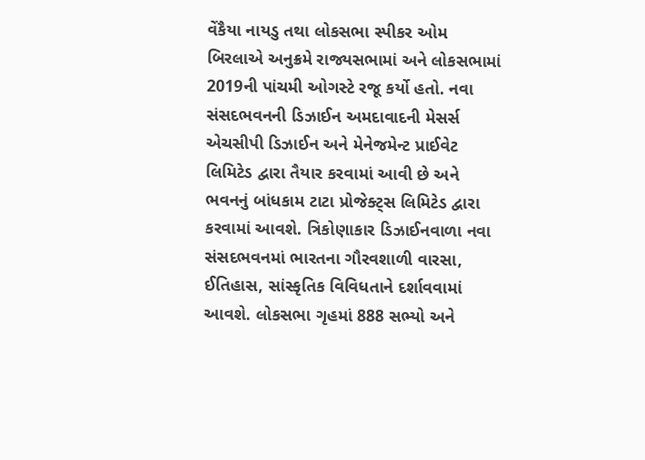વેંકૈયા નાયડુ તથા લોકસભા સ્પીકર ઓમ બિરલાએ અનુક્રમે રાજ્યસભામાં અને લોકસભામાં 2019ની પાંચમી ઓગસ્ટે રજૂ કર્યો હતો. નવા સંસદભવનની ડિઝાઈન અમદાવાદની મેસર્સ એચસીપી ડિઝાઈન અને મેનેજમેન્ટ પ્રાઈવેટ લિમિટેડ દ્વારા તૈયાર કરવામાં આવી છે અને ભવનનું બાંધકામ ટાટા પ્રોજેક્ટ્સ લિમિટેડ દ્વારા કરવામાં આવશે. ત્રિકોણાકાર ડિઝાઈનવાળા નવા સંસદભવનમાં ભારતના ગૌરવશાળી વારસા, ઈતિહાસ, સાંસ્કૃતિક વિવિધતાને દર્શાવવામાં આવશે. લોકસભા ગૃહમાં 888 સભ્યો અને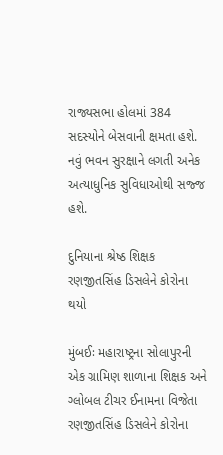રાજ્યસભા હોલમાં 384 સદસ્યોને બેસવાની ક્ષમતા હશે. નવું ભવન સુરક્ષાને લગતી અનેક અત્યાધુનિક સુવિધાઓથી સજ્જ હશે.

દુનિયાના શ્રેષ્ઠ શિક્ષક રણજીતસિંહ ડિસલેને કોરોના થયો

મુંબઈઃ મહારાષ્ટ્રના સોલાપુરની એક ગ્રામિણ શાળાના શિક્ષક અને ગ્લોબલ ટીચર ઈનામના વિજેતા રણજીતસિંહ ડિસલેને કોરોના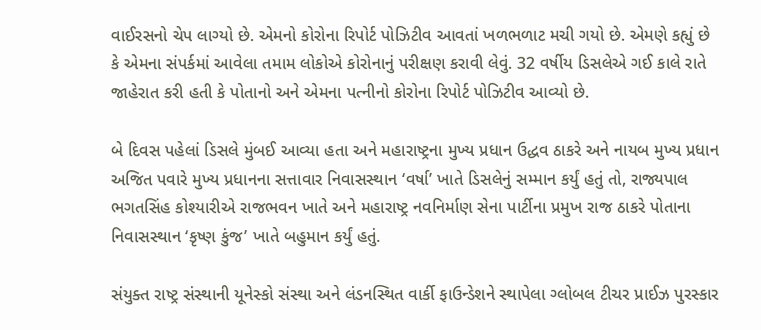વાઈરસનો ચેપ લાગ્યો છે. એમનો કોરોના રિપોર્ટ પોઝિટીવ આવતાં ખળભળાટ મચી ગયો છે. એમણે કહ્યું છે કે એમના સંપર્કમાં આવેલા તમામ લોકોએ કોરોનાનું પરીક્ષણ કરાવી લેવું. 32 વર્ષીય ડિસલેએ ગઈ કાલે રાતે જાહેરાત કરી હતી કે પોતાનો અને એમના પત્નીનો કોરોના રિપોર્ટ પોઝિટીવ આવ્યો છે.

બે દિવસ પહેલાં ડિસલે મુંબઈ આવ્યા હતા અને મહારાષ્ટ્રના મુખ્ય પ્રધાન ઉદ્ધવ ઠાકરે અને નાયબ મુખ્ય પ્રધાન અજિત પવારે મુખ્ય પ્રધાનના સત્તાવાર નિવાસસ્થાન ‘વર્ષા’ ખાતે ડિસલેનું સમ્માન કર્યું હતું તો, રાજ્યપાલ ભગતસિંહ કોશ્યારીએ રાજભવન ખાતે અને મહારાષ્ટ્ર નવનિર્માણ સેના પાર્ટીના પ્રમુખ રાજ ઠાકરે પોતાના નિવાસસ્થાન ‘કૃષ્ણ કુંજ’ ખાતે બહુમાન કર્યું હતું.

સંયુક્ત રાષ્ટ્ર સંસ્થાની યૂનેસ્કો સંસ્થા અને લંડનસ્થિત વાર્કી ફાઉન્ડેશને સ્થાપેલા ગ્લોબલ ટીચર પ્રાઈઝ પુરસ્કાર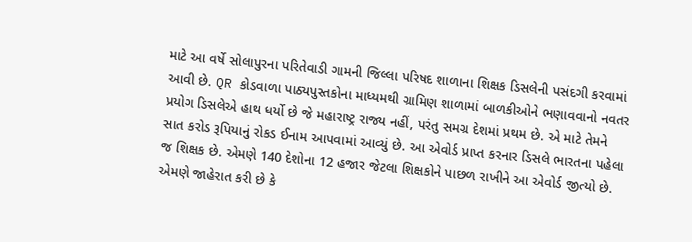માટે આ વર્ષે સોલાપુરના પરિતેવાડી ગામની જિલ્લા પરિષદ શાળાના શિક્ષક ડિસલેની પસંદગી કરવામાં આવી છે. QR કોડવાળા પાઠ્યપુસ્તકોના માધ્યમથી ગ્રામિણ શાળામાં બાળકીઓને ભણાવવાનો નવતર પ્રયોગ ડિસલેએ હાથ ધર્યો છે જે મહારાષ્ટ્ર રાજ્ય નહીં, પરંતુ સમગ્ર દેશમાં પ્રથમ છે. એ માટે તેમને સાત કરોડ રૂપિયાનું રોકડ ઈનામ આપવામાં આવ્યું છે. આ એવોર્ડ પ્રાપ્ત કરનાર ડિસલે ભારતના પહેલા જ શિક્ષક છે. એમણે 140 દેશોના 12 હજાર જેટલા શિક્ષકોને પાછળ રાખીને આ એવોર્ડ જીત્યો છે. એમણે જાહેરાત કરી છે કે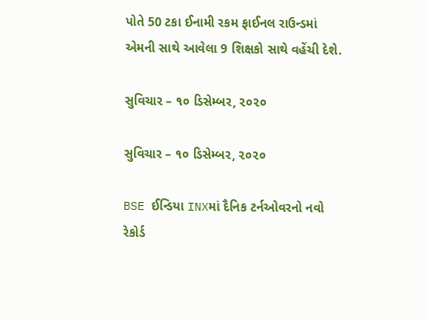પોતે 50 ટકા ઈનામી રકમ ફાઈનલ રાઉન્ડમાં એમની સાથે આવેલા 9 શિક્ષકો સાથે વહેંચી દેશે.

સુવિચાર – ૧૦ ડિસેમ્બર, ૨૦૨૦

સુવિચાર – ૧૦ ડિસેમ્બર, ૨૦૨૦

BSE ઈન્ડિયા INXમાં દૈનિક ટર્નઓવરનો નવો રેકોર્ડ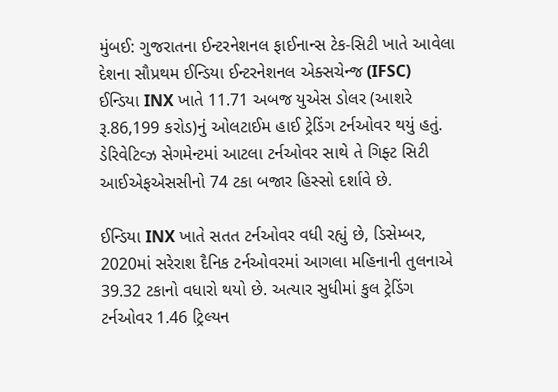મુંબઈ: ગુજરાતના ઈન્ટરનેશનલ ફાઈનાન્સ ટેક-સિટી ખાતે આવેલા દેશના સૌપ્રથમ ઈન્ડિયા ઈન્ટરનેશનલ એક્સચેન્જ (IFSC)  ઈન્ડિયા INX ખાતે 11.71 અબજ યુએસ ડોલર (આશરે રૂ.86,199 કરોડ)નું ઓલટાઈમ હાઈ ટ્રેડિંગ ટર્નઓવર થયું હતું. ડેરિવેટિવ્ઝ સેગમેન્ટમાં આટલા ટર્નઓવર સાથે તે ગિફ્ટ સિટી આઈએફએસસીનો 74 ટકા બજાર હિસ્સો દર્શાવે છે.

ઈન્ડિયા INX ખાતે સતત ટર્નઓવર વધી રહ્યું છે, ડિસેમ્બર, 2020માં સરેરાશ દૈનિક ટર્નઓવરમાં આગલા મહિનાની તુલનાએ 39.32 ટકાનો વધારો થયો છે. અત્યાર સુધીમાં કુલ ટ્રેડિંગ ટર્નઓવર 1.46 ટ્રિલ્યન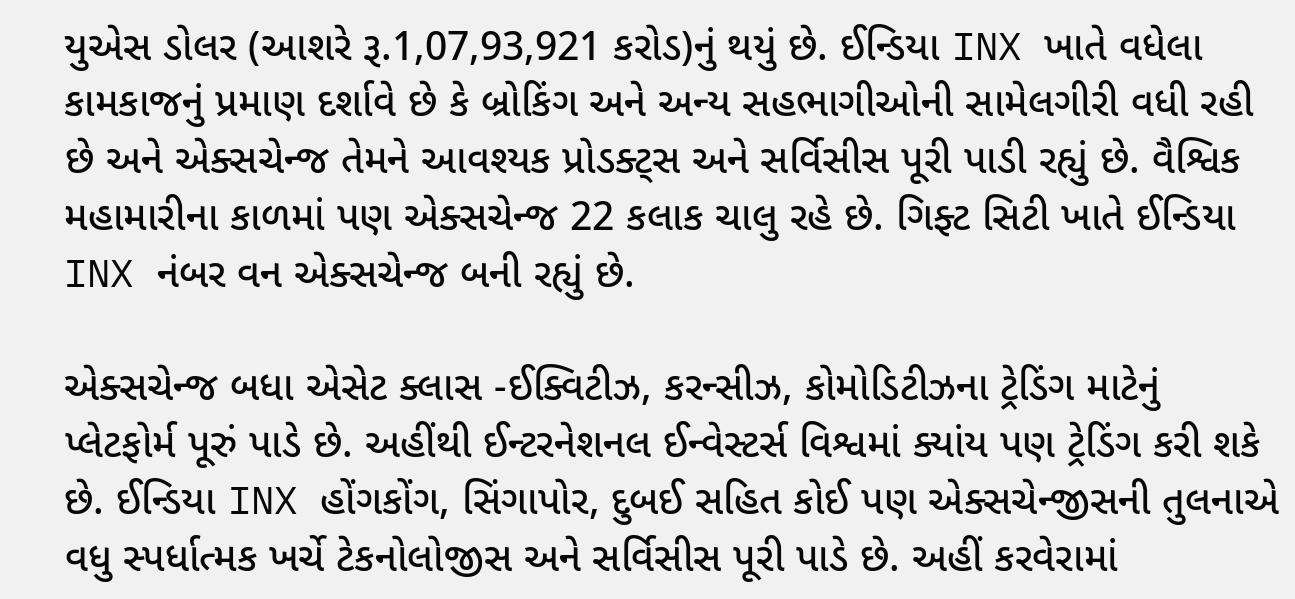યુએસ ડોલર (આશરે રૂ.1,07,93,921 કરોડ)નું થયું છે. ઈન્ડિયા INX ખાતે વધેલા કામકાજનું પ્રમાણ દર્શાવે છે કે બ્રોકિંગ અને અન્ય સહભાગીઓની સામેલગીરી વધી રહી છે અને એક્સચેન્જ તેમને આવશ્યક પ્રોડક્ટ્સ અને સર્વિસીસ પૂરી પાડી રહ્યું છે. વૈશ્વિક મહામારીના કાળમાં પણ એક્સચેન્જ 22 કલાક ચાલુ રહે છે. ગિફ્ટ સિટી ખાતે ઈન્ડિયા INX નંબર વન એક્સચેન્જ બની રહ્યું છે.

એક્સચેન્જ બધા એસેટ ક્લાસ -ઈક્વિટીઝ, કરન્સીઝ, કોમોડિટીઝના ટ્રેડિંગ માટેનું પ્લેટફોર્મ પૂરું પાડે છે. અહીંથી ઈન્ટરનેશનલ ઈન્વેસ્ટર્સ વિશ્વમાં ક્યાંય પણ ટ્રેડિંગ કરી શકે છે. ઈન્ડિયા INX હોંગકોંગ, સિંગાપોર, દુબઈ સહિત કોઈ પણ એક્સચેન્જીસની તુલનાએ વધુ સ્પર્ધાત્મક ખર્ચે ટેકનોલોજીસ અને સર્વિસીસ પૂરી પાડે છે. અહીં કરવેરામાં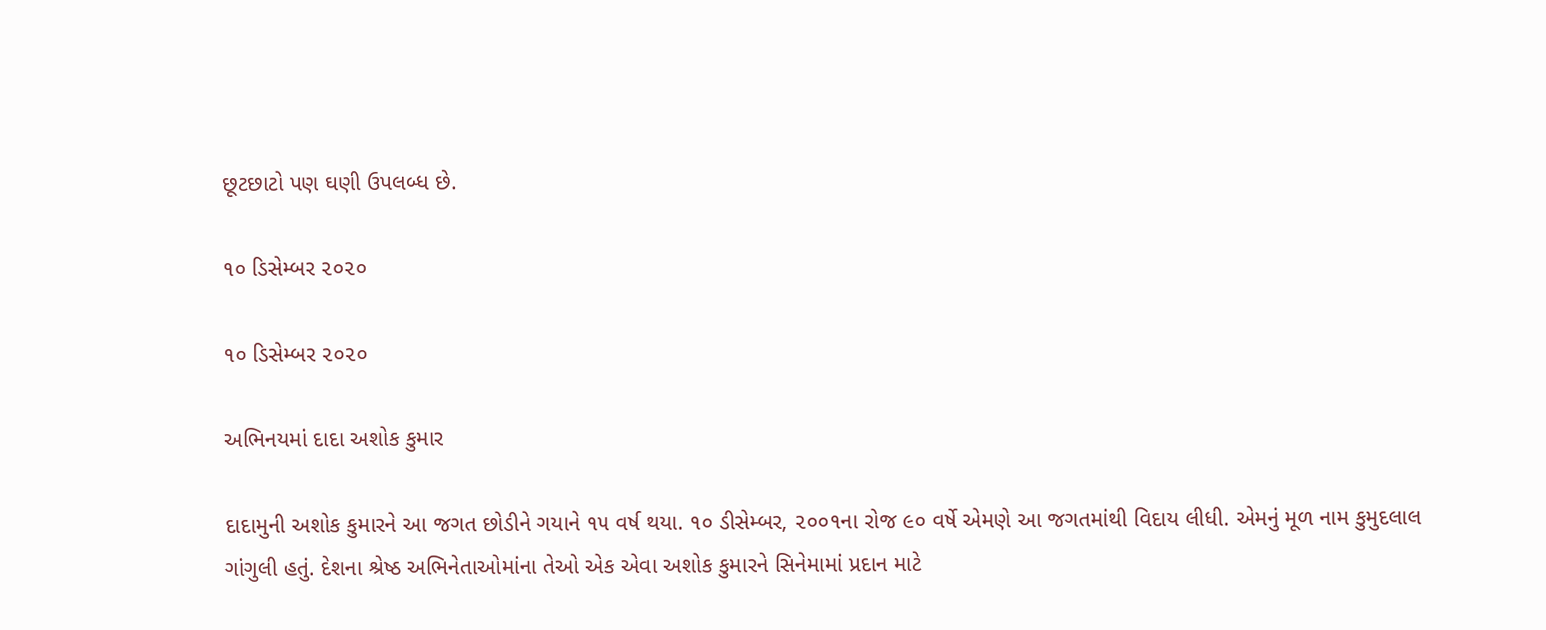છૂટછાટો પણ ઘણી ઉપલબ્ધ છે.

૧૦ ડિસેમ્બર ૨૦૨૦

૧૦ ડિસેમ્બર ૨૦૨૦

અભિનયમાં દાદા અશોક કુમાર

દાદામુની અશોક કુમારને આ જગત છોડીને ગયાને ૧૫ વર્ષ થયા. ૧૦ ડીસેમ્બર, ૨૦૦૧ના રોજ ૯૦ વર્ષે એમણે આ જગતમાંથી વિદાય લીધી. એમનું મૂળ નામ કુમુદલાલ ગાંગુલી હતું. દેશના શ્રેષ્ઠ અભિનેતાઓમાંના તેઓ એક એવા અશોક કુમારને સિનેમામાં પ્રદાન માટે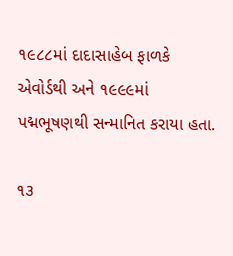૧૯૮૮માં દાદાસાહેબ ફાળકે એવોર્ડથી અને ૧૯૯૯માં પદ્મભૂષણથી સન્માનિત કરાયા હતા.

૧૩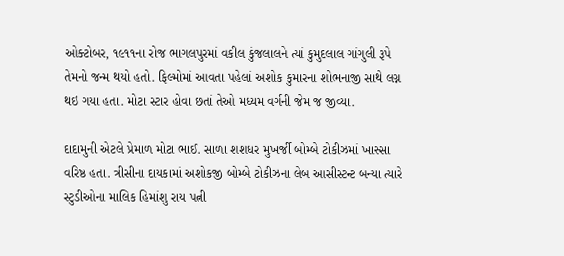ઓક્ટોબર, ૧૯૧૧ના રોજ ભાગલપુરમાં વકીલ કુંજલાલને ત્યાં કુમુદલાલ ગાંગુલી રૂપે તેમનો જન્મ થયો હતો. ફિલ્મોમાં આવતા પહેલાં અશોક કુમારના શોભનાજી સાથે લગ્ન થઇ ગયા હતા. મોટા સ્ટાર હોવા છતાં તેઓ મધ્યમ વર્ગની જેમ જ જીવ્યા.

દાદામુની એટલે પ્રેમાળ મોટા ભાઈ. સાળા શશધર મુખર્જી બોમ્બે ટોકીઝમાં ખાસ્સા વરિષ્ઠ હતા. ત્રીસીના દાયકામાં અશોકજી બોમ્બે ટોકીઝના લેબ આસીસ્ટન્ટ બન્યા ત્યારે સ્ટુડીઓના માલિક હિમાંશુ રાય પત્ની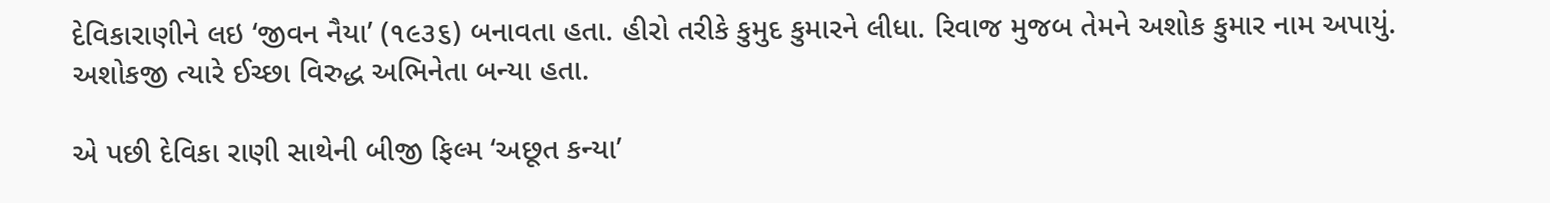દેવિકારાણીને લઇ ‘જીવન નૈયા’ (૧૯૩૬) બનાવતા હતા. હીરો તરીકે કુમુદ કુમારને લીધા. રિવાજ મુજબ તેમને અશોક કુમાર નામ અપાયું. અશોકજી ત્યારે ઈચ્છા વિરુદ્ધ અભિનેતા બન્યા હતા.

એ પછી દેવિકા રાણી સાથેની બીજી ફિલ્મ ‘અછૂત કન્યા’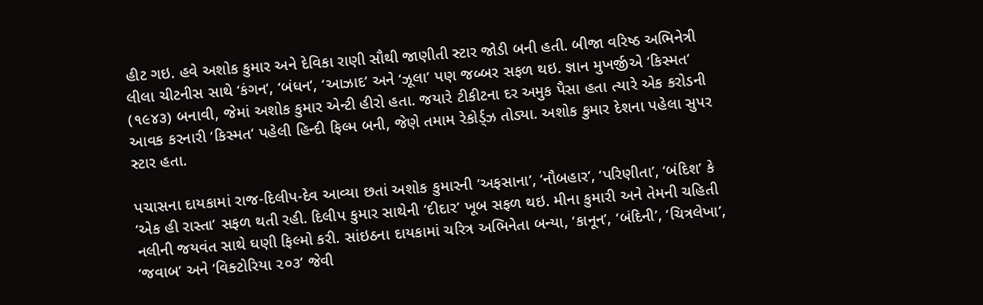હીટ ગઇ. હવે અશોક કુમાર અને દેવિકા રાણી સૌથી જાણીતી સ્ટાર જોડી બની હતી. બીજા વરિષ્ઠ અભિનેત્રી લીલા ચીટનીસ સાથે ‘કંગન’, ‘બંધન’, ‘આઝાદ’ અને ‘ઝૂલા’ પણ જબ્બર સફળ થઇ. જ્ઞાન મુખર્જીએ ‘કિસ્મત’ (૧૯૪૩) બનાવી, જેમાં અશોક કુમાર એન્ટી હીરો હતા. જયારે ટીકીટના દર અમુક પૈસા હતા ત્યારે એક કરોડની આવક કરનારી ‘કિસ્મત’ પહેલી હિન્દી ફિલ્મ બની, જેણે તમામ રેકોર્ડ્ઝ તોડ્યા. અશોક કુમાર દેશના પહેલા સુપર સ્ટાર હતા.

પચાસના દાયકામાં રાજ-દિલીપ-દેવ આવ્યા છતાં અશોક કુમારની ‘અફસાના’, ‘નૌબહાર’, ‘પરિણીતા’, ‘બંદિશ’ કે ‘એક હી રાસ્તા’ સફળ થતી રહી. દિલીપ કુમાર સાથેની ‘દીદાર’ ખૂબ સફળ થઇ. મીના કુમારી અને તેમની ચહિતી નલીની જયવંત સાથે ઘણી ફિલ્મો કરી. સાંઇઠના દાયકામાં ચરિત્ર અભિનેતા બન્યા, ‘કાનૂન’, ‘બંદિની’, ‘ચિત્રલેખા’, ‘જવાબ’ અને ‘વિક્ટોરિયા ૨૦૩’ જેવી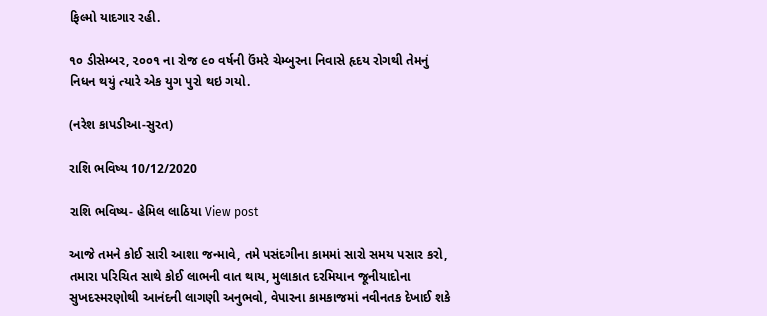ફિલ્મો યાદગાર રહી.

૧૦ ડીસેમ્બર, ૨૦૦૧ ના રોજ ૯૦ વર્ષની ઉંમરે ચેમ્બુરના નિવાસે હૃદય રોગથી તેમનું નિધન થયું ત્યારે એક યુગ પુરો થઇ ગયો.

(નરેશ કાપડીઆ-સુરત)

રાશિ ભવિષ્ય 10/12/2020

રાશિ ભવિષ્ય- હેમિલ લાઠિયા View post

આજે તમને કોઈ સારી આશા જન્માવે, તમે પસંદગીના કામમાં સારો સમય પસાર કરો, તમારા પરિચિત સાથે કોઈ લાભની વાત થાય, મુલાકાત દરમિયાન જૂનીયાદોના સુખદસ્મરણોથી આનંદની લાગણી અનુભવો, વેપારના કામકાજમાં નવીનતક દેખાઈ શકે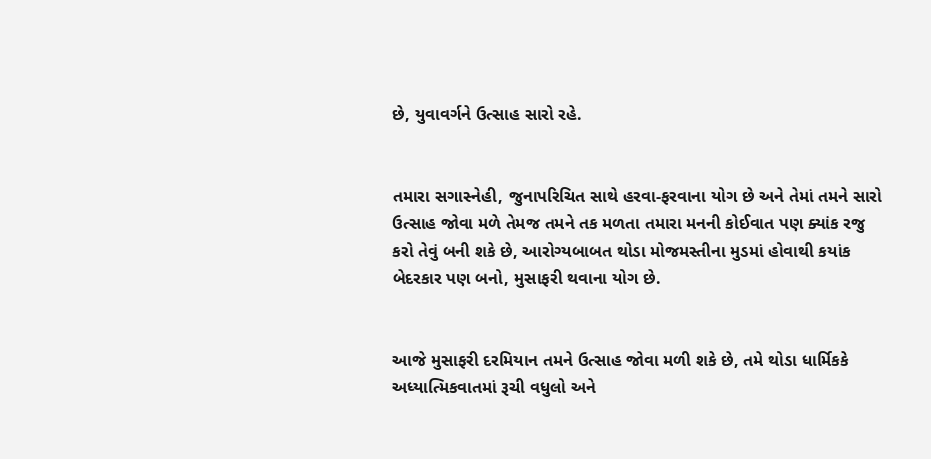છે, યુવાવર્ગને ઉત્સાહ સારો રહે.


તમારા સગાસ્નેહી, જુનાપરિચિત સાથે હરવા-ફરવાના યોગ છે અને તેમાં તમને સારો ઉત્સાહ જોવા મળે તેમજ તમને તક મળતા તમારા મનની કોઈવાત પણ ક્યાંક રજુ કરો તેવું બની શકે છે, આરોગ્યબાબત થોડા મોજમસ્તીના મુડમાં હોવાથી કયાંક બેદરકાર પણ બનો, મુસાફરી થવાના યોગ છે.


આજે મુસાફરી દરમિયાન તમને ઉત્સાહ જોવા મળી શકે છે, તમે થોડા ધાર્મિકકે અધ્યાત્મિકવાતમાં રૂચી વધુલો અને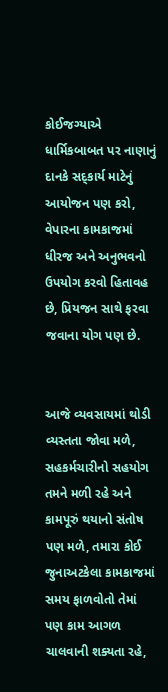કોઈજગ્યાએ ધાર્મિકબાબત પર નાણાનું દાનકે સદ્કાર્ય માટેનું આયોજન પણ કરો, વેપારના કામકાજમાં ધીરજ અને અનુભવનો ઉપયોગ કરવો હિતાવહ છે, પ્રિયજન સાથે ફરવા જવાના યોગ પણ છે.


આજે વ્યવસાયમાં થોડી વ્યસ્તતા જોવા મળે, સહકર્મચારીનો સહયોગ તમને મળી રહે અને કામપૂરું થયાનો સંતોષ પણ મળે, તમારા કોઈ જુનાઅટકેલા કામકાજમાં સમય ફાળવોતો તેમાં પણ કામ આગળ ચાલવાની શક્યતા રહે,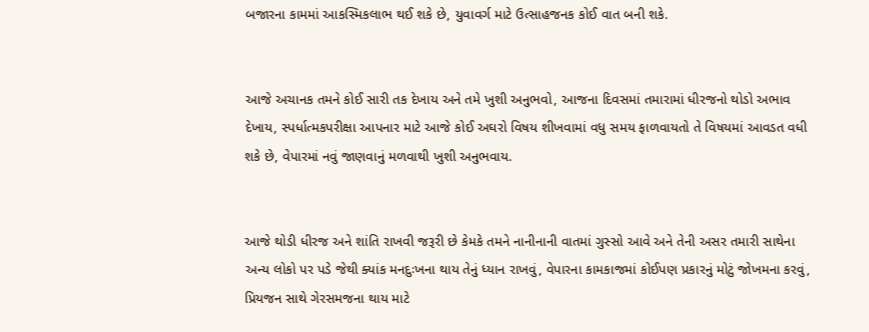બજારના કામમાં આકસ્મિકલાભ થઈ શકે છે, યુવાવર્ગ માટે ઉત્સાહજનક કોઈ વાત બની શકે.


આજે અચાનક તમને કોઈ સારી તક દેખાય અને તમે ખુશી અનુભવો, આજના દિવસમાં તમારામાં ધીરજનો થોડો અભાવ દેખાય, સ્પર્ધાત્મકપરીક્ષા આપનાર માટે આજે કોઈ અઘરો વિષય શીખવામાં વધુ સમય ફાળવાયતો તે વિષયમાં આવડત વધી શકે છે, વેપારમાં નવું જાણવાનું મળવાથી ખુશી અનુભવાય.


આજે થોડી ધીરજ અને શાંતિ રાખવી જરૂરી છે કેમકે તમને નાનીનાની વાતમાં ગુસ્સો આવે અને તેની અસર તમારી સાથેના અન્ય લોકો પર પડે જેથી ક્યાંક મનદુઃખના થાય તેનું ધ્યાન રાખવું, વેપારના કામકાજમાં કોઈપણ પ્રકારનું મોટું જોખમના કરવું, પ્રિયજન સાથે ગેરસમજના થાય માટે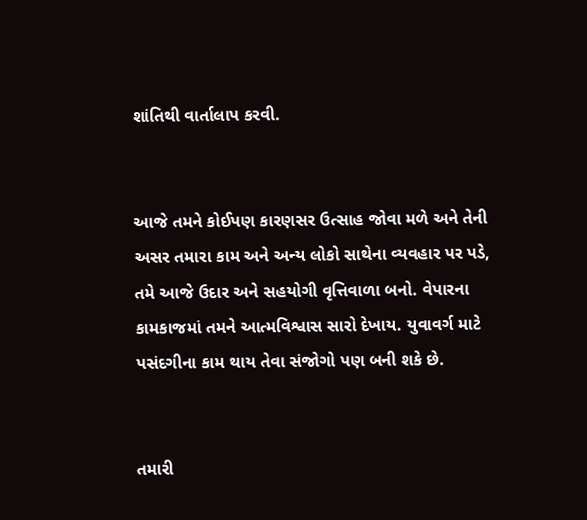શાંતિથી વાર્તાલાપ કરવી.


આજે તમને કોઈપણ કારણસર ઉત્સાહ જોવા મળે અને તેની અસર તમારા કામ અને અન્ય લોકો સાથેના વ્યવહાર પર પડે, તમે આજે ઉદાર અને સહયોગી વૃત્તિવાળા બનો. વેપારના કામકાજમાં તમને આત્મવિશ્વાસ સારો દેખાય. યુવાવર્ગ માટે પસંદગીના કામ થાય તેવા સંજોગો પણ બની શકે છે.


તમારી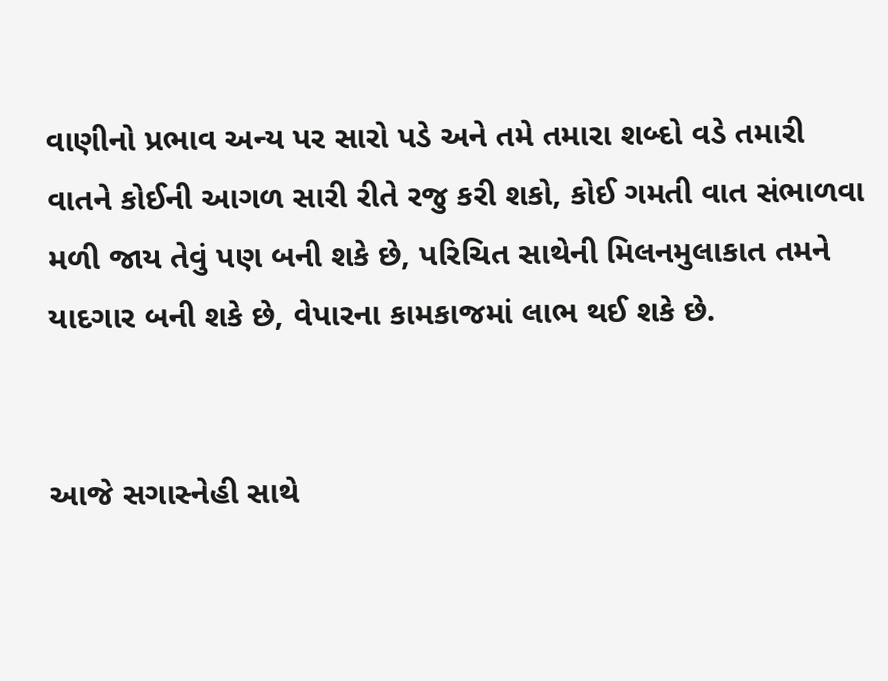વાણીનો પ્રભાવ અન્ય પર સારો પડે અને તમે તમારા શબ્દો વડે તમારી વાતને કોઈની આગળ સારી રીતે રજુ કરી શકો, કોઈ ગમતી વાત સંભાળવા મળી જાય તેવું પણ બની શકે છે, પરિચિત સાથેની મિલનમુલાકાત તમને યાદગાર બની શકે છે, વેપારના કામકાજમાં લાભ થઈ શકે છે.


આજે સગાસ્નેહી સાથે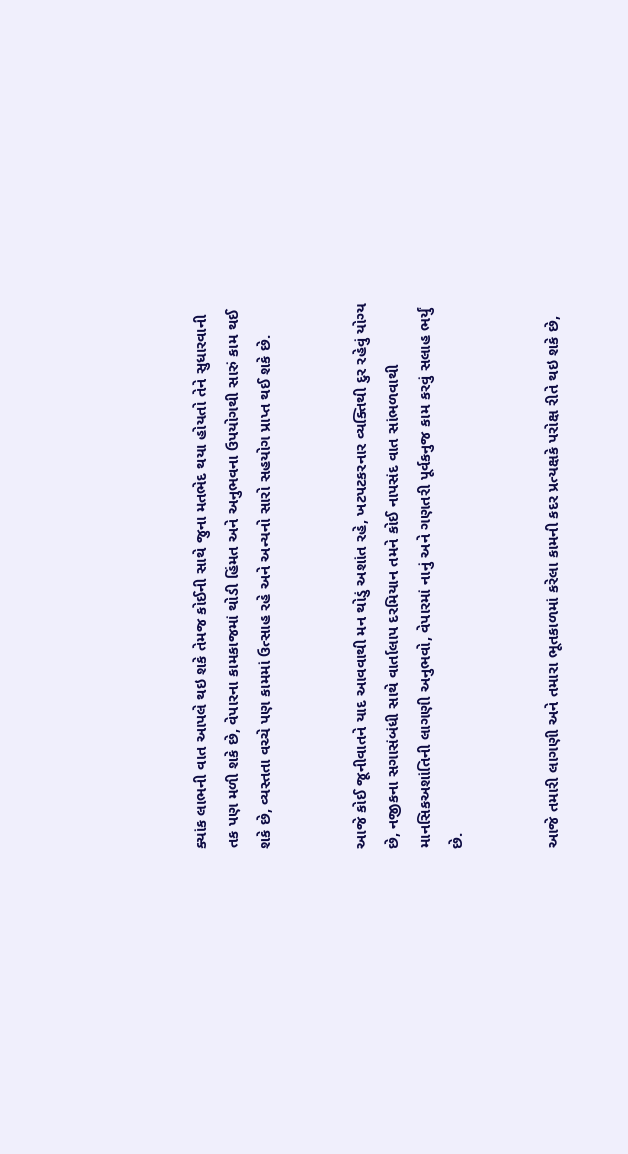ક્યાંક લાભની વાત આપલે થઇ શકે તેમજ કોઈની સાથે જુના મતભેદ થયા હોયતો તેને સુધારવાની તક પણ મળી શકે છે, વેપારના કામકાજમાં થોડી હિંમત અને અનુભવના ઉપયોગથી સારું કામ થઈ શકે છે, વ્યસ્તતા વચ્ચે પણ કામમાં ઉત્સાહ રહે અને અન્યનો સારો સહયોગ પ્રાપ્ત થઈ શકે છે.


આજે કોઈ જૂનીવાતને યાદ આવવાથી મન થોડું અશાંત રહે, ખટપટકરનાર વ્યક્તિથી દુર રહેવું યોગ્ય છે, નજીકના સગાસંબંધી સાથે વાર્તાલાપ દરમિયાન તમને કોઈ નાપસંદ વાત સાંભળવાથી માનસિકઅશાંતિની લાગણી અનુભવો, વેપારમાં નાનું અને ગણતરી પૂર્વકનુજ કામ કરવું સલાહ ભર્યું છે.


આજે તમારી લાગણી અને તમારા ભૂતકાળમાં કરેલા કામની કદર પ્રત્યક્ષકે પરોક્ષ રીતે થઇ શકે છે,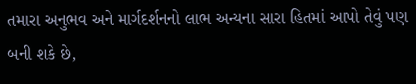તમારા અનુભવ અને માર્ગદર્શનનો લાભ અન્યના સારા હિતમાં આપો તેવું પણ બની શકે છે,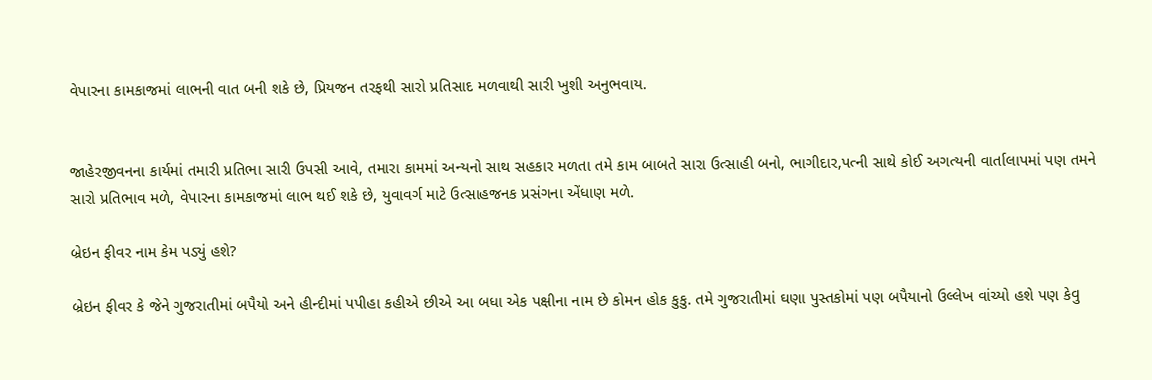વેપારના કામકાજમાં લાભની વાત બની શકે છે, પ્રિયજન તરફથી સારો પ્રતિસાદ મળવાથી સારી ખુશી અનુભવાય.


જાહેરજીવનના કાર્યમાં તમારી પ્રતિભા સારી ઉપસી આવે, તમારા કામમાં અન્યનો સાથ સહકાર મળતા તમે કામ બાબતે સારા ઉત્સાહી બનો, ભાગીદાર,પત્ની સાથે કોઈ અગત્યની વાર્તાલાપમાં પણ તમને સારો પ્રતિભાવ મળે, વેપારના કામકાજમાં લાભ થઈ શકે છે, યુવાવર્ગ માટે ઉત્સાહજનક પ્રસંગના એંધાણ મળે.

બ્રેઇન ફીવર નામ કેમ પડ્યું હશે?

બ્રેઇન ફીવર કે જેને ગુજરાતીમાં બપૈયો અને હીન્દીમાં પપીહા કહીએ છીએ આ બધા એક પક્ષીના નામ છે કોમન હોક કુકુ. તમે ગુજરાતીમાં ઘણા પુસ્તકોમાં પણ બપૈયાનો ઉલ્લેખ વાંચ્યો હશે પણ કેવુ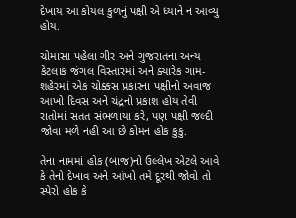દેખાય આ કોયલ કુળનું પક્ષી એ ધ્યાને ન આવ્યુ હોય.

ચોમાસા પહેલા ગીર અને ગુજરાતના અન્ય કેટલાક જંગલ વિસ્તારમાં અને ક્યારેક ગામ-શહેરમાં એક ચોક્કસ પ્રકારના પક્ષીનો અવાજ આખો દિવસ અને ચંદ્રનો પ્રકાશ હોય તેવી રાતોમાં સતત સંભળાયા કરે, પણ પક્ષી જલ્દી જોવા મળે નહી આ છે કોમન હોક કુકુ.

તેના નામમાં હોક (બાજ)નો ઉલ્લેખ એટલે આવે કે તેનો દેખાવ અને આંખો તમે દૂરથી જોવો તો  સ્પેરો હોક કે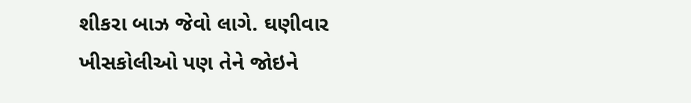શીકરા બાઝ જેવો લાગે. ઘણીવાર ખીસકોલીઓ પણ તેને જોઇને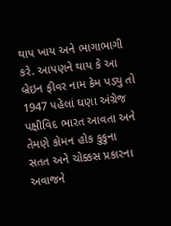થાપ ખાય અને ભાગાભાગી કરે. આપણને થાય કે આ બ્રેઇન ફીવર નામ કેમ પડ્યુ તો 1947 પહેલાં ઘણા અંગ્રેજ પક્ષીવિદ ભારત આવતા અને તેમણે કોમન હોક કુકુના સતત અને ચોક્કસ પ્રકારના અવાજને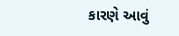કારણે આવું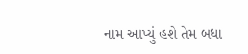નામ આપ્યું હશે તેમ બધા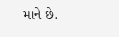માને છે.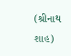(શ્રીનાથ શાહ)